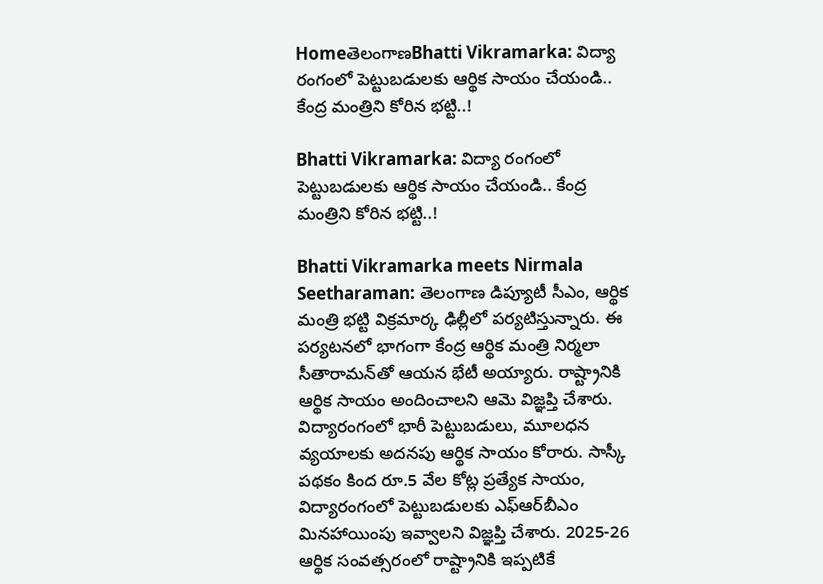HomeతెలంగాణBhatti Vikramarka: విద్యా రంగంలో పెట్టుబడులకు ఆర్థిక సాయం చేయండి.. కేంద్ర మంత్రిని కోరిన భట్టి..!

Bhatti Vikramarka: విద్యా రంగంలో పెట్టుబడులకు ఆర్థిక సాయం చేయండి.. కేంద్ర మంత్రిని కోరిన భట్టి..!

Bhatti Vikramarka meets Nirmala Seetharaman: తెలంగాణ డిప్యూటీ సీఎం, ఆర్థిక మంత్రి భట్టి విక్రమార్క ఢిల్లీలో పర్యటిస్తున్నారు. ఈ పర్యటనలో భాగంగా కేంద్ర ఆర్థిక మంత్రి నిర్మలా సీతారామన్‌తో ఆయన భేటీ అయ్యారు. రాష్ట్రానికి ఆర్థిక సాయం అందించాలని ఆమె విజ్ఞప్తి చేశారు. విద్యారంగంలో భారీ పెట్టుబడులు, మూలధన వ్యయాలకు అదనపు ఆర్థిక సాయం కోరారు. సాస్కీ పథకం కింద రూ.5 వేల కోట్ల ప్రత్యేక సాయం, విద్యారంగంలో పెట్టుబడులకు ఎఫ్‌ఆర్‌బీఎం మినహాయింపు ఇవ్వాలని విజ్ఞప్తి చేశారు. 2025-26 ఆర్థిక సంవత్సరంలో రాష్ట్రానికి ఇప్పటికే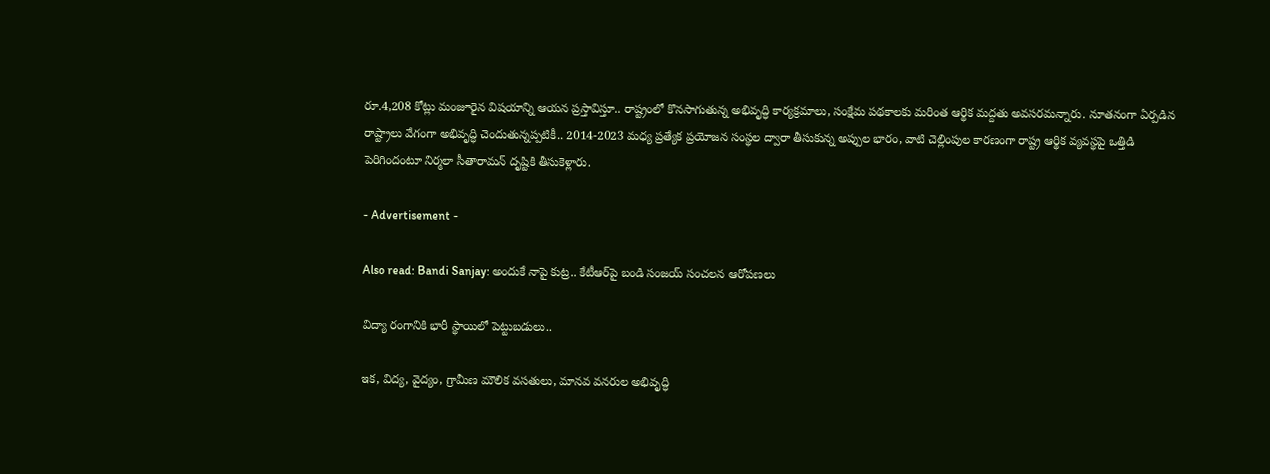రూ.4,208 కోట్లు మంజూరైన విషయాన్ని ఆయన ప్రస్తావిస్తూ.. రాష్ట్రంలో కొనసాగుతున్న అభివృద్ధి కార్యక్రమాలు, సంక్షేమ పథకాలకు మరింత ఆర్థిక మద్దతు అవసరమన్నారు. నూతనంగా ఏర్పడిన రాష్ట్రాలు వేగంగా అభివృద్ధి చెందుతున్నప్పటికీ.. 2014-2023 మధ్య ప్రత్యేక ప్రయోజన సంస్థల ద్వారా తీసుకున్న అప్పుల భారం, వాటి చెల్లింపుల కారణంగా రాష్ట్ర ఆర్థిక వ్యవస్థపై ఒత్తిడి పెరిగిందంటూ నిర్మలా సీతారామన్‌ దృష్టికి తీసుకెళ్లారు.

- Advertisement -

Also read: Bandi Sanjay: అందుకే నాపై కుట్ర.. కేటీఆర్‌పై బండి సంజయ్‌ సంచలన ఆరోపణలు

విద్యా రంగానికి భారీ స్థాయిలో పెట్టుబడులు..

ఇక, విద్య, వైద్యం, గ్రామీణ మౌలిక వసతులు, మానవ వనరుల అభివృద్ధి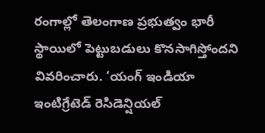రంగాల్లో తెలంగాణ ప్రభుత్వం భారీ స్థాయిలో పెట్టుబడులు కొనసాగిస్తోందని వివరించారు. ‘యంగ్ ఇండియా ఇంటిగ్రేటెడ్ రెసిడెన్షియల్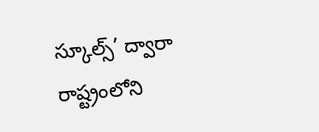స్కూల్స్’ ద్వారా రాష్ట్రంలోని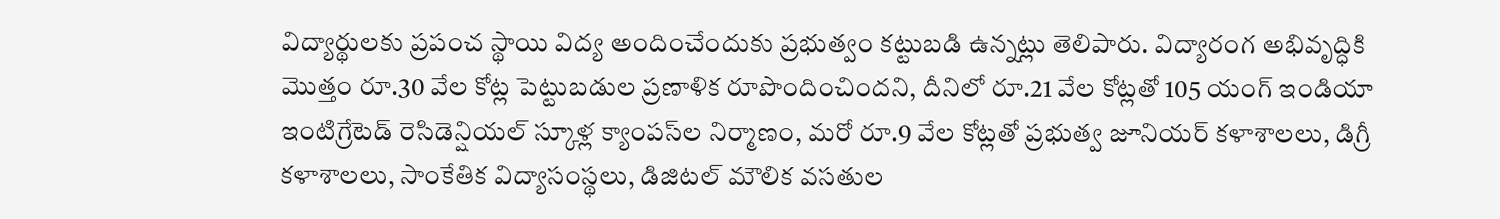విద్యార్థులకు ప్రపంచ స్థాయి విద్య అందించేందుకు ప్రభుత్వం కట్టుబడి ఉన్నట్లు తెలిపారు. విద్యారంగ అభివృద్ధికి మొత్తం రూ.30 వేల కోట్ల పెట్టుబడుల ప్రణాళిక రూపొందించిందని, దీనిలో రూ.21 వేల కోట్లతో 105 యంగ్ ఇండియా ఇంటిగ్రేటెడ్ రెసిడెన్షియల్ స్కూళ్ల క్యాంపస్‌ల నిర్మాణం, మరో రూ.9 వేల కోట్లతో ప్రభుత్వ జూనియర్ కళాశాలలు, డిగ్రీ కళాశాలలు, సాంకేతిక విద్యాసంస్థలు, డిజిటల్ మౌలిక వసతుల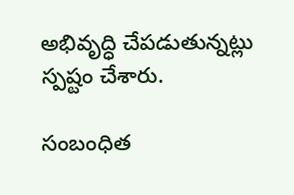అభివృద్ధి చేపడుతున్నట్లు స్పష్టం చేశారు.

సంబంధిత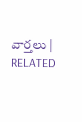వార్తలు | RELATED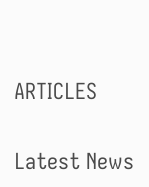ARTICLES

Latest News